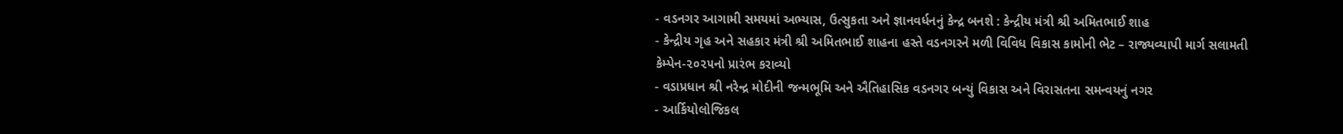- વડનગર આગામી સમયમાં અભ્યાસ, ઉત્સુકતા અને જ્ઞાનવર્ધનનું કેન્દ્ર બનશે : કેન્દ્રીય મંત્રી શ્રી અમિતભાઈ શાહ
- કેન્દ્રીય ગૃહ અને સહકાર મંત્રી શ્રી અમિતભાઈ શાહના હસ્તે વડનગરને મળી વિવિધ વિકાસ કામોની ભેટ – રાજ્યવ્યાપી માર્ગ સલામતી કેમ્પેન-૨૦૨૫નો પ્રારંભ કરાવ્યો
- વડાપ્રધાન શ્રી નરેન્દ્ર મોદીની જન્મભૂમિ અને ઐતિહાસિક વડનગર બન્યું વિકાસ અને વિરાસતના સમન્વયનું નગર
- આર્કિયોલોજિકલ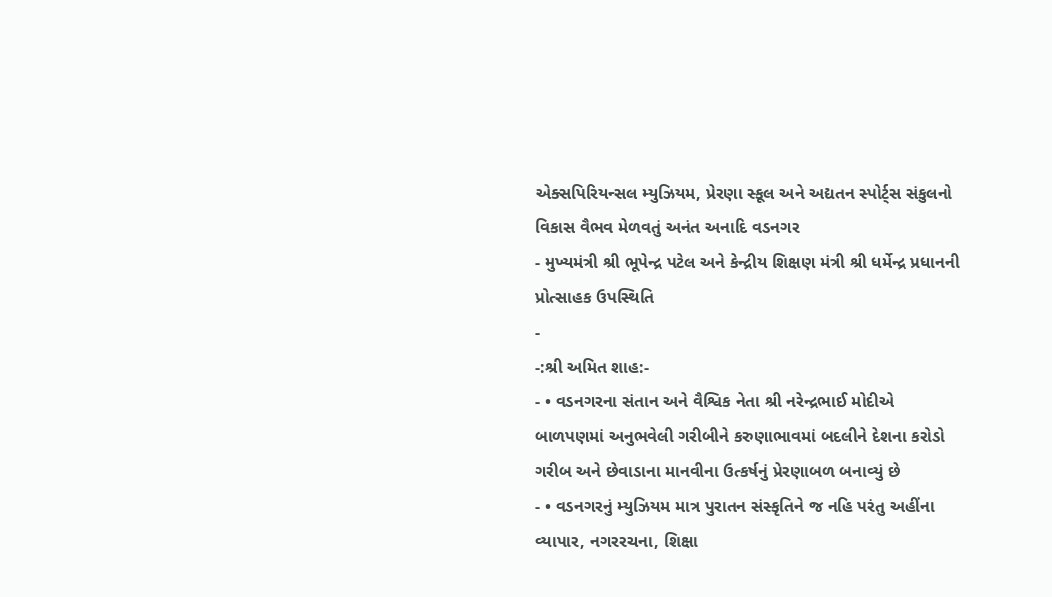એક્સપિરિયન્સલ મ્યુઝિયમ, પ્રેરણા સ્કૂલ અને અદ્યતન સ્પોર્ટ્સ સંકુલનો વિકાસ વૈભવ મેળવતું અનંત અનાદિ વડનગર
- મુખ્યમંત્રી શ્રી ભૂપેન્દ્ર પટેલ અને કેન્દ્રીય શિક્ષણ મંત્રી શ્રી ધર્મેન્દ્ર પ્રધાનની પ્રોત્સાહક ઉપસ્થિતિ
-
-:શ્રી અમિત શાહ:-
- • વડનગરના સંતાન અને વૈશ્વિક નેતા શ્રી નરેન્દ્રભાઈ મોદીએ બાળપણમાં અનુભવેલી ગરીબીને કરુણાભાવમાં બદલીને દેશના કરોડો ગરીબ અને છેવાડાના માનવીના ઉત્કર્ષનું પ્રેરણાબળ બનાવ્યું છે
- • વડનગરનું મ્યુઝિયમ માત્ર પુરાતન સંસ્કૃતિને જ નહિ પરંતુ અહીંના વ્યાપાર, નગરરચના, શિક્ષા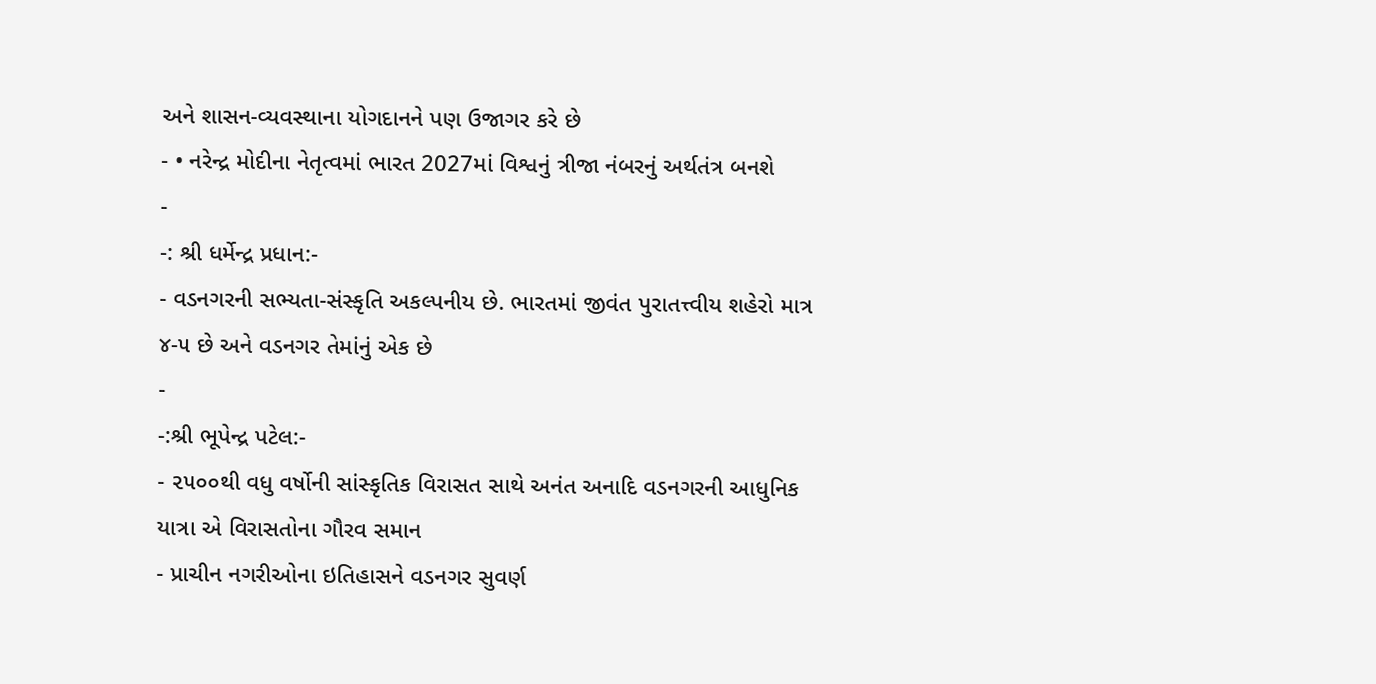અને શાસન-વ્યવસ્થાના યોગદાનને પણ ઉજાગર કરે છે
- • નરેન્દ્ર મોદીના નેતૃત્વમાં ભારત 2027માં વિશ્વનું ત્રીજા નંબરનું અર્થતંત્ર બનશે
-
-: શ્રી ધર્મેન્દ્ર પ્રધાન:-
- વડનગરની સભ્યતા-સંસ્કૃતિ અકલ્પનીય છે. ભારતમાં જીવંત પુરાતત્ત્વીય શહેરો માત્ર ૪-૫ છે અને વડનગર તેમાંનું એક છે
-
-:શ્રી ભૂપેન્દ્ર પટેલ:-
- ૨૫૦૦થી વધુ વર્ષોની સાંસ્કૃતિક વિરાસત સાથે અનંત અનાદિ વડનગરની આધુનિક યાત્રા એ વિરાસતોના ગૌરવ સમાન
- પ્રાચીન નગરીઓના ઇતિહાસને વડનગર સુવર્ણ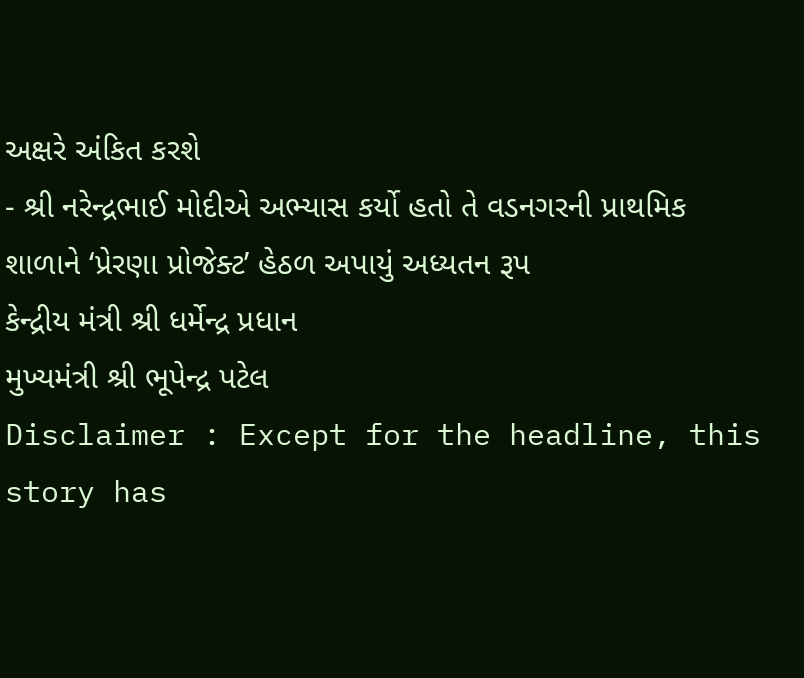અક્ષરે અંકિત કરશે
- શ્રી નરેન્દ્રભાઈ મોદીએ અભ્યાસ કર્યો હતો તે વડનગરની પ્રાથમિક શાળાને ‘પ્રેરણા પ્રોજેક્ટ’ હેઠળ અપાયું અધ્યતન રૂપ
કેન્દ્રીય મંત્રી શ્રી ધર્મેન્દ્ર પ્રધાન
મુખ્યમંત્રી શ્રી ભૂપેન્દ્ર પટેલ
Disclaimer : Except for the headline, this story has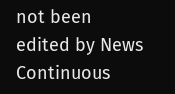not been edited by News Continuous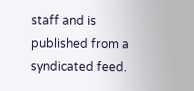staff and is published from a syndicated feed.